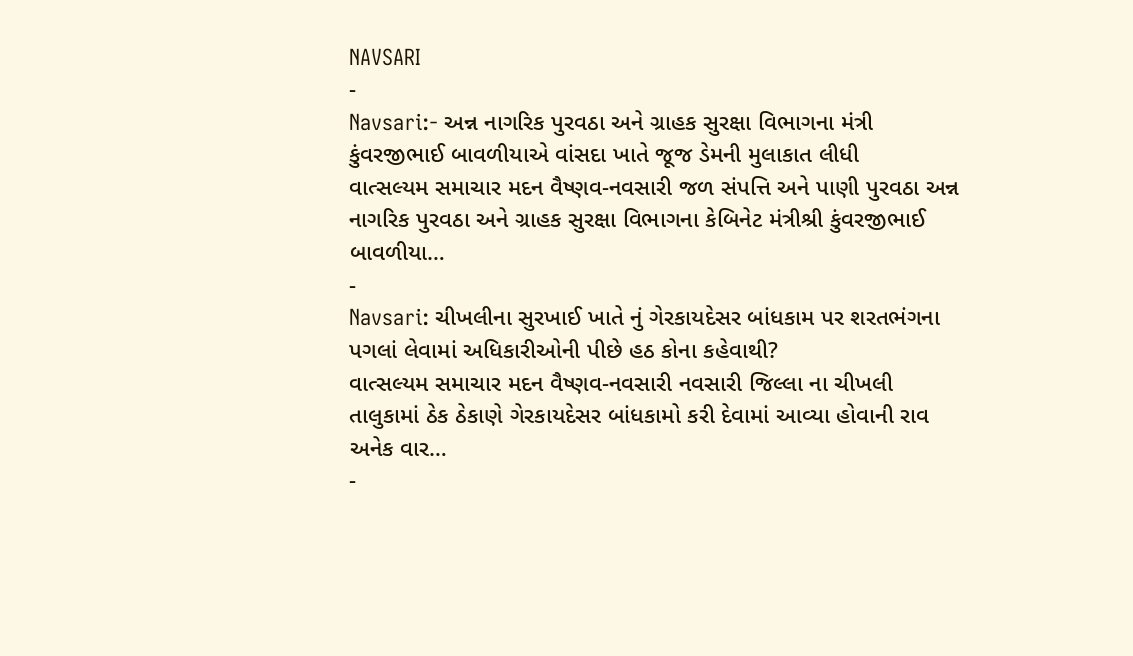NAVSARI
-
Navsari:- અન્ન નાગરિક પુરવઠા અને ગ્રાહક સુરક્ષા વિભાગના મંત્રી કુંવરજીભાઈ બાવળીયાએ વાંસદા ખાતે જૂજ ડેમની મુલાકાત લીધી
વાત્સલ્યમ સમાચાર મદન વૈષ્ણવ-નવસારી જળ સંપત્તિ અને પાણી પુરવઠા અન્ન નાગરિક પુરવઠા અને ગ્રાહક સુરક્ષા વિભાગના કેબિનેટ મંત્રીશ્રી કુંવરજીભાઈ બાવળીયા…
-
Navsari: ચીખલીના સુરખાઈ ખાતે નું ગેરકાયદેસર બાંધકામ પર શરતભંગના પગલાં લેવામાં અધિકારીઓની પીછે હઠ કોના કહેવાથી?
વાત્સલ્યમ સમાચાર મદન વૈષ્ણવ-નવસારી નવસારી જિલ્લા ના ચીખલી તાલુકામાં ઠેક ઠેકાણે ગેરકાયદેસર બાંધકામો કરી દેવામાં આવ્યા હોવાની રાવ અનેક વાર…
-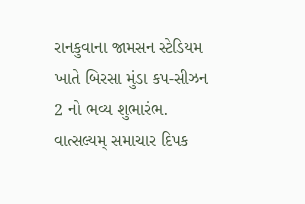રાનકુવાના જામસન સ્ટેડિયમ ખાતે બિરસા મુંડા કપ-સીઝન 2 નો ભવ્ય શુભારંભ.
વાત્સલ્યમ્ સમાચાર દિપક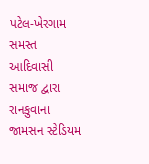પટેલ-ખેરગામ સમસ્ત આદિવાસી સમાજ દ્વારા રાનકુવાના જામસન સ્ટેડિયમ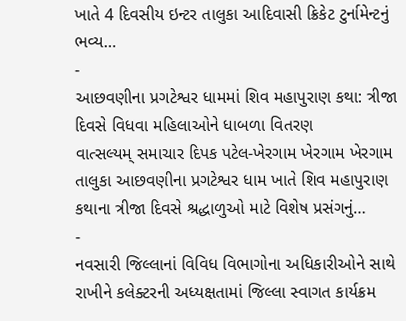ખાતે 4 દિવસીય ઇન્ટર તાલુકા આદિવાસી ક્રિકેટ ટુર્નામેન્ટનું ભવ્ય…
-
આછવણીના પ્રગટેશ્વર ધામમાં શિવ મહાપુરાણ કથા: ત્રીજા દિવસે વિધવા મહિલાઓને ધાબળા વિતરણ
વાત્સલ્યમ્ સમાચાર દિપક પટેલ-ખેરગામ ખેરગામ ખેરગામ તાલુકા આછવણીના પ્રગટેશ્વર ધામ ખાતે શિવ મહાપુરાણ કથાના ત્રીજા દિવસે શ્રદ્ધાળુઓ માટે વિશેષ પ્રસંગનું…
-
નવસારી જિલ્લાનાં વિવિધ વિભાગોના અધિકારીઓને સાથે રાખીને કલેક્ટરની અધ્યક્ષતામાં જિલ્લા સ્વાગત કાર્યક્રમ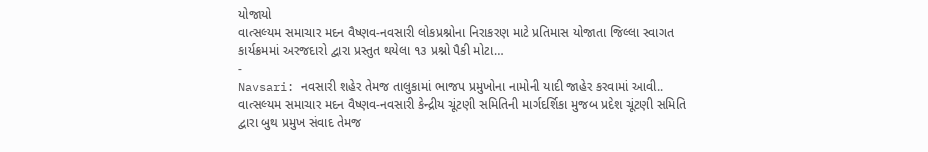યોજાયો
વાત્સલ્યમ સમાચાર મદન વૈષ્ણવ-નવસારી લોકપ્રશ્નોના નિરાકરણ માટે પ્રતિમાસ યોજાતા જિલ્લા સ્વાગત કાર્યક્રમમાં અરજદારો દ્વારા પ્રસ્તુત થયેલા ૧૩ પ્રશ્નો પૈકી મોટા…
-
Navsari: નવસારી શહેર તેમજ તાલુકામાં ભાજપ પ્રમુખોના નામોની યાદી જાહેર કરવામાં આવી..
વાત્સલ્યમ સમાચાર મદન વૈષ્ણવ-નવસારી કેન્દ્રીય ચૂંટણી સમિતિની માર્ગદર્શિકા મુજબ પ્રદેશ ચૂંટણી સમિતિ દ્વારા બુથ પ્રમુખ સંવાદ તેમજ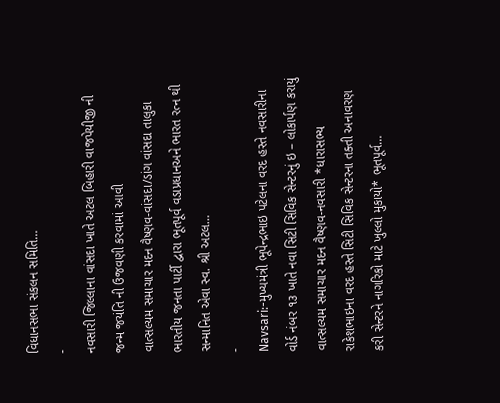વિધાનસભા સંકલન સમિતિ…
-
નવસારી જિલ્લાના વાંસદા ખાતે અટલ બિહારી વાજપેયીજી ની જન્મ જયંતિ ની ઉજવણી કરવામાં આવી
વાત્સલ્યમ સમાચાર મદન વૈષ્ણવ-વાંસદા/ડાંગ વાંસદા તાલુકા ભારતીય જનતા પાર્ટી દ્વારા ભૂતપૂર્વ વડાપ્રધાનઅને ભારત રત્ન થી સન્માનિત એવા સ્વ. શ્રી અટલ…
-
Navsari:-મુખ્યમંત્રી ભૂપેન્દ્રભાઇ પટેલના વરદ હસ્તે નવસારીના વોર્ડ નંબર ૧૩ ખાતે નવા સિટી સિવિક સેન્ટરનું ઇ – લોકાર્પણ કરાયું
વાત્સલ્યમ સમાચાર મદન વૈષ્ણવ-નવસારી *ધારાસભ્ય રાકેશભાઇના વરદ હસ્તે સિટી સિવિક સેન્ટરના તક્તી અનાવરણ કરી સેન્ટરને નાગરિકો માટે ખુલ્લો મુકાયો* ભૂતપૂર્વ…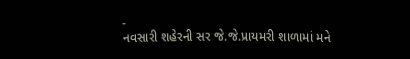-
નવસારી શહેરની સર જે.જે.પ્રાયમરી શાળામાં મને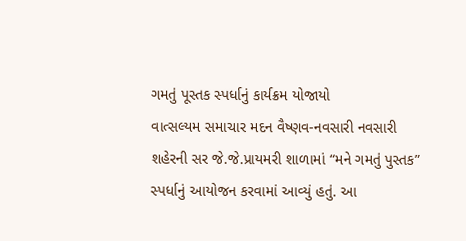ગમતું પૂસ્તક સ્પર્ધાનું કાર્યક્રમ યોજાયો
વાત્સલ્યમ સમાચાર મદન વૈષ્ણવ-નવસારી નવસારી શહેરની સર જે.જે.પ્રાયમરી શાળામાં “મને ગમતું પુસ્તક” સ્પર્ધાનું આયોજન કરવામાં આવ્યું હતું. આ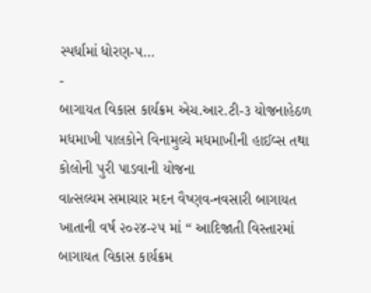સ્પર્ધામાં ધોરણ-૫…
-
બાગાયત વિકાસ કાર્યક્રમ એચ.આર.ટી-૩ યોજનાહેઠળ મધમાખી પાલકોને વિનામુલ્યે મધમાખીની હાઈવ્સ તથા કોલોની પુરી પાડવાની યોજના
વાત્સલ્યમ સમાચાર મદન વૈષ્ણવ-નવસારી બાગાયત ખાતાની વર્ષ ૨૦૨૪-૨૫ માં “ આદિજાતી વિસ્તારમાં બાગાયત વિકાસ કાર્યક્રમ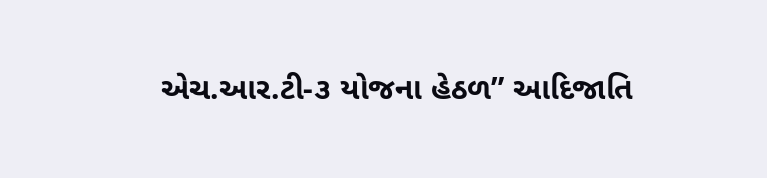એચ.આર.ટી-૩ યોજના હેઠળ” આદિજાતિ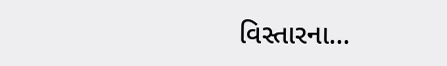વિસ્તારના…